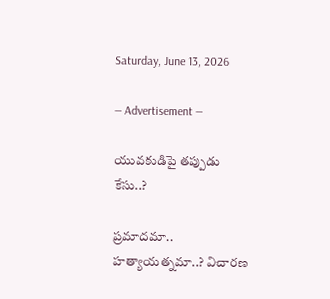Saturday, June 13, 2026

― Advertisement ―

యువకుడిపై తప్పుడు కేసు..?

ప్రమాదమా.. హత్యాయత్నమా..? విచారణ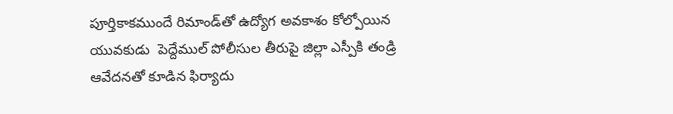పూర్తికాకముందే రిమాండ్‌తో ఉద్యోగ అవకాశం కోల్పోయిన యువకుడు  పెద్దేముల్ పోలీసుల తీరుపై జిల్లా ఎస్పీకి తండ్రి ఆవేదనతో కూడిన ఫిర్యాదు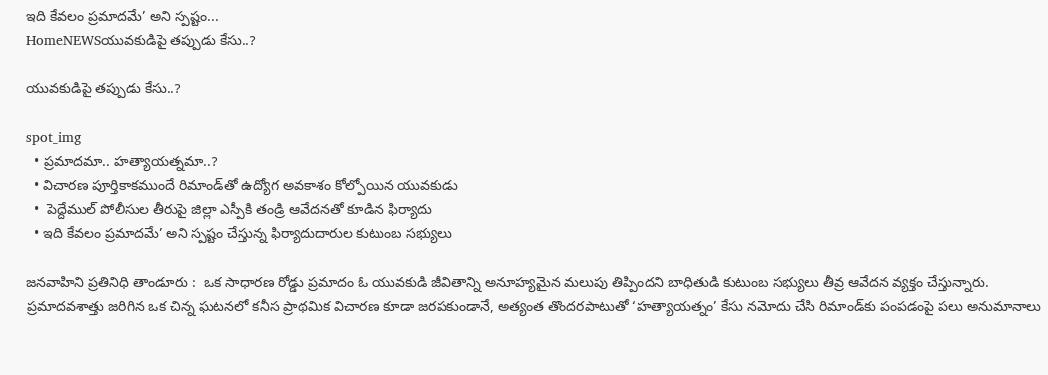ఇది కేవలం ప్రమాదమే’ అని స్పష్టం...
HomeNEWSయువకుడిపై తప్పుడు కేసు..?

యువకుడిపై తప్పుడు కేసు..?

spot_img
  • ప్రమాదమా.. హత్యాయత్నమా..?
  • విచారణ పూర్తికాకముందే రిమాండ్‌తో ఉద్యోగ అవకాశం కోల్పోయిన యువకుడు
  •  పెద్దేముల్ పోలీసుల తీరుపై జిల్లా ఎస్పీకి తండ్రి ఆవేదనతో కూడిన ఫిర్యాదు
  • ఇది కేవలం ప్రమాదమే’ అని స్పష్టం చేస్తున్న ఫిర్యాదుదారుల కుటుంబ సభ్యులు

జనవాహిని ప్రతినిధి తాండూరు :  ఒక సాధారణ రోడ్డు ప్రమాదం ఓ యువకుడి జీవితాన్ని అనూహ్యమైన మలుపు తిప్పిందని బాధితుడి కుటుంబ సభ్యులు తీవ్ర ఆవేదన వ్యక్తం చేస్తున్నారు. ప్రమాదవశాత్తు జరిగిన ఒక చిన్న ఘటనలో కనీస ప్రాథమిక విచారణ కూడా జరపకుండానే, అత్యంత తొందరపాటుతో ‘హత్యాయత్నం’ కేసు నమోదు చేసి రిమాండ్‌కు పంపడంపై పలు అనుమానాలు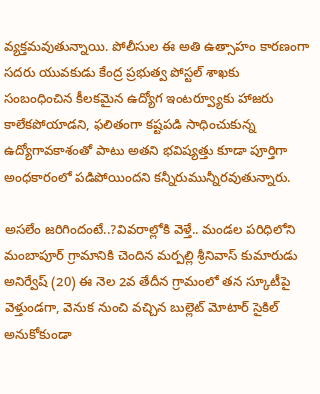వ్యక్తమవుతున్నాయి. పోలీసుల ఈ అతి ఉత్సాహం కారణంగా సదరు యువకుడు కేంద్ర ప్రభుత్వ పోస్టల్ శాఖకు సంబంధించిన కీలకమైన ఉద్యోగ ఇంటర్వ్యూకు హాజరు కాలేకపోయాడని, ఫలితంగా కష్టపడి సాధించుకున్న ఉద్యోగావకాశంతో పాటు అతని భవిష్యత్తు కూడా పూర్తిగా అంధకారంలో పడిపోయిందని కన్నీరుమున్నీరవుతున్నారు.

అసలేం జరిగిందంటే..?వివరాల్లోకి వెళ్తే.. మండల పరిధిలోని మంబాపూర్ గ్రామానికి చెందిన మర్పల్లి శ్రీనివాస్ కుమారుడు అనిర్వేష్ (20) ఈ నెల 2వ తేదీన గ్రామంలో తన స్కూటీపై వెళ్తుండగా, వెనుక నుంచి వచ్చిన బుల్లెట్ మోటార్ సైకిల్ అనుకోకుండా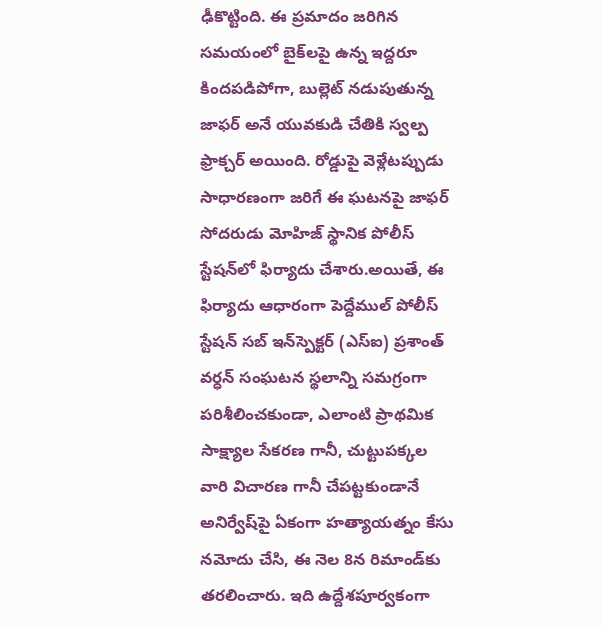ఢీకొట్టింది. ఈ ప్రమాదం జరిగిన సమయంలో బైక్‌లపై ఉన్న ఇద్దరూ కిందపడిపోగా, బుల్లెట్ నడుపుతున్న జాఫర్ అనే యువకుడి చేతికి స్వల్ప ఫ్రాక్చర్ అయింది. రోడ్డుపై వెళ్లేటప్పుడు సాధారణంగా జరిగే ఈ ఘటనపై జాఫర్ సోదరుడు మోహిజ్ స్థానిక పోలీస్ స్టేషన్‌లో ఫిర్యాదు చేశారు.అయితే, ఈ ఫిర్యాదు ఆధారంగా పెద్దేముల్ పోలీస్ స్టేషన్ సబ్ ఇన్‌స్పెక్టర్ (ఎస్ఐ) ప్రశాంత్ వర్ధన్ సంఘటన స్థలాన్ని సమగ్రంగా పరిశీలించకుండా, ఎలాంటి ప్రాథమిక సాక్ష్యాల సేకరణ గానీ, చుట్టుపక్కల వారి విచారణ గానీ చేపట్టకుండానే అనిర్వేష్‌పై ఏకంగా హత్యాయత్నం కేసు నమోదు చేసి, ఈ నెల 8న రిమాండ్‌కు తరలించారు. ఇది ఉద్దేశపూర్వకంగా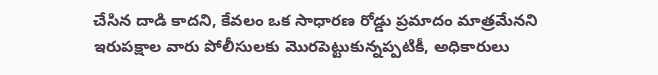చేసిన దాడి కాదని, కేవలం ఒక సాధారణ రోడ్డు ప్రమాదం మాత్రమేనని ఇరుపక్షాల వారు పోలీసులకు మొరపెట్టుకున్నప్పటికీ, అధికారులు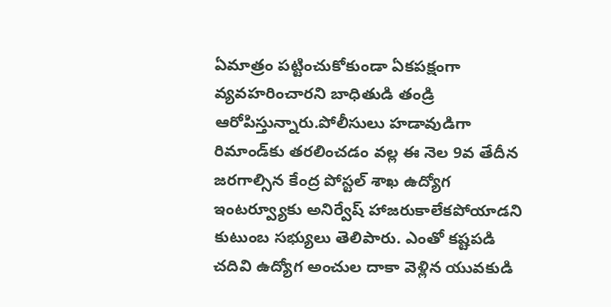ఏమాత్రం పట్టించుకోకుండా ఏకపక్షంగా వ్యవహరించారని బాధితుడి తండ్రి ఆరోపిస్తున్నారు.పోలీసులు హడావుడిగా రిమాండ్‌కు తరలించడం వల్ల ఈ నెల 9వ తేదీన జరగాల్సిన కేంద్ర పోస్టల్ శాఖ ఉద్యోగ ఇంటర్వ్యూకు అనిర్వేష్ హాజరుకాలేకపోయాడని కుటుంబ సభ్యులు తెలిపారు. ఎంతో కష్టపడి చదివి ఉద్యోగ అంచుల దాకా వెళ్లిన యువకుడి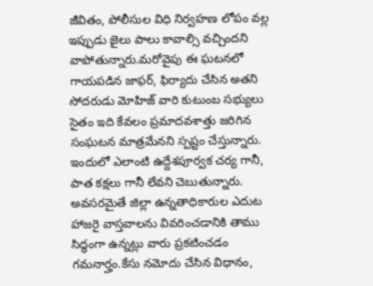జీవితం, పోలీసుల విధి నిర్వహణ లోపం వల్ల ఇప్పుడు జైలు పాలు కావాల్సి వచ్చిందని వాపోతున్నారు.మరోవైపు ఈ ఘటనలో గాయపడిన జాఫర్, ఫిర్యాదు చేసిన అతని సోదరుడు మోహిజ్ వారి కుటుంబ సభ్యులు సైతం ఇది కేవలం ప్రమాదవశాత్తు జరిగిన సంఘటన మాత్రమేనని స్పష్టం చేస్తున్నారు. ఇందులో ఎలాంటి ఉద్దేశపూర్వక చర్య గానీ, పాత కక్షలు గానీ లేవని చెబుతున్నారు. అవసరమైతే జిల్లా ఉన్నతాధికారుల ఎదుట హాజరై వాస్తవాలను వివరించడానికి తాము సిద్ధంగా ఉన్నట్లు వారు ప్రకటించడం గమనార్హం.కేసు నమోదు చేసిన విధానం,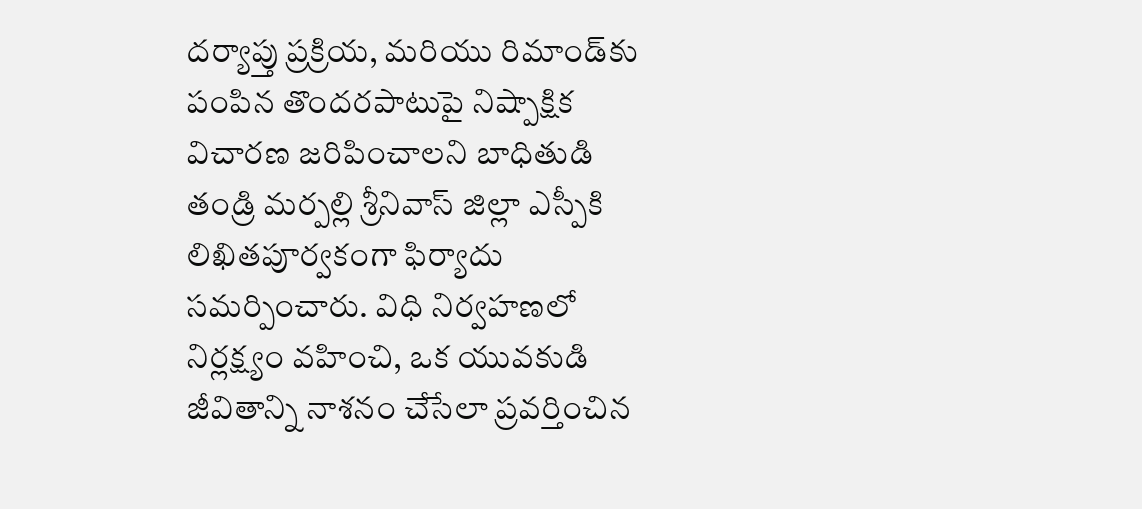దర్యాప్తు ప్రక్రియ, మరియు రిమాండ్‌కు పంపిన తొందరపాటుపై నిష్పాక్షిక విచారణ జరిపించాలని బాధితుడి తండ్రి మర్పల్లి శ్రీనివాస్ జిల్లా ఎస్పీకి లిఖితపూర్వకంగా ఫిర్యాదు సమర్పించారు. విధి నిర్వహణలో నిర్లక్ష్యం వహించి, ఒక యువకుడి జీవితాన్ని నాశనం చేసేలా ప్రవర్తించిన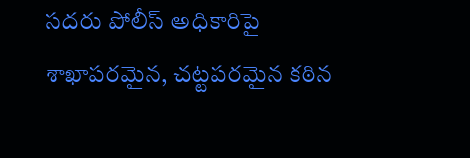సదరు పోలీస్ అధికారిపై శాఖాపరమైన, చట్టపరమైన కఠిన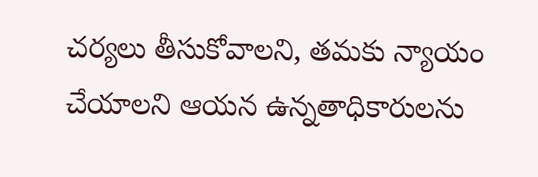చర్యలు తీసుకోవాలని, తమకు న్యాయం చేయాలని ఆయన ఉన్నతాధికారులను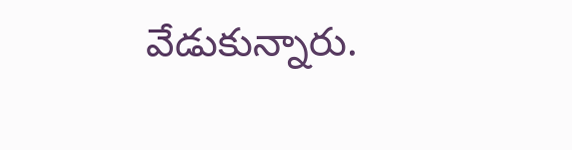వేడుకున్నారు.